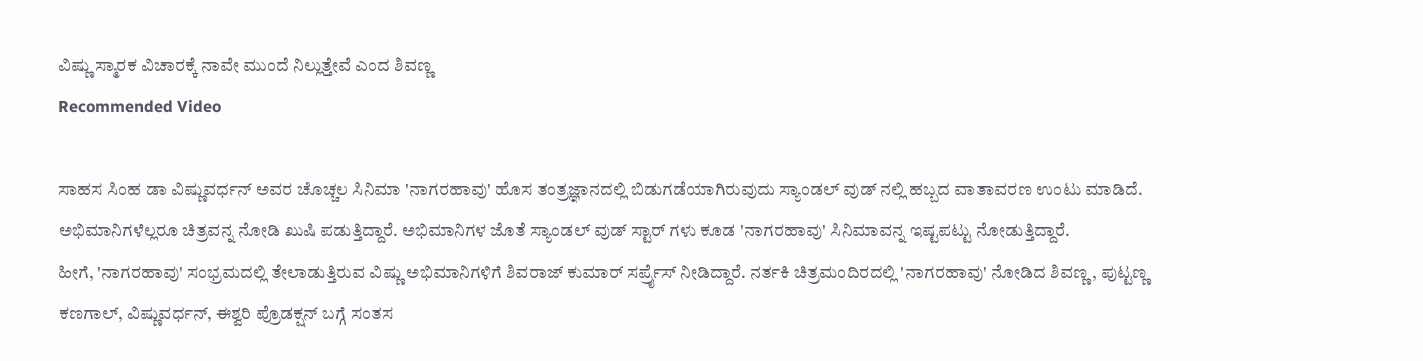ವಿಷ್ಣು ಸ್ಮಾರಕ ವಿಚಾರಕ್ಕೆ ನಾವೇ ಮುಂದೆ ನಿಲ್ಲುತ್ತೇವೆ ಎಂದ ಶಿವಣ್ಣ
Recommended Video

ಸಾಹಸ ಸಿಂಹ ಡಾ ವಿಷ್ಣುವರ್ಧನ್ ಅವರ ಚೊಚ್ಚಲ ಸಿನಿಮಾ 'ನಾಗರಹಾವು' ಹೊಸ ತಂತ್ರಜ್ಞಾನದಲ್ಲಿ ಬಿಡುಗಡೆಯಾಗಿರುವುದು ಸ್ಯಾಂಡಲ್ ವುಡ್ ನಲ್ಲಿ ಹಬ್ಬದ ವಾತಾವರಣ ಉಂಟು ಮಾಡಿದೆ.
ಅಭಿಮಾನಿಗಳೆಲ್ಲರೂ ಚಿತ್ರವನ್ನ ನೋಡಿ ಖುಷಿ ಪಡುತ್ತಿದ್ದಾರೆ. ಅಭಿಮಾನಿಗಳ ಜೊತೆ ಸ್ಯಾಂಡಲ್ ವುಡ್ ಸ್ಟಾರ್ ಗಳು ಕೂಡ 'ನಾಗರಹಾವು' ಸಿನಿಮಾವನ್ನ ಇಷ್ಟಪಟ್ಟು ನೋಡುತ್ತಿದ್ದಾರೆ.
ಹೀಗೆ, 'ನಾಗರಹಾವು' ಸಂಭ್ರಮದಲ್ಲಿ ತೇಲಾಡುತ್ತಿರುವ ವಿಷ್ಣು ಅಭಿಮಾನಿಗಳಿಗೆ ಶಿವರಾಜ್ ಕುಮಾರ್ ಸರ್ಪ್ರೈಸ್ ನೀಡಿದ್ದಾರೆ. ನರ್ತಕಿ ಚಿತ್ರಮಂದಿರದಲ್ಲಿ 'ನಾಗರಹಾವು' ನೋಡಿದ ಶಿವಣ್ಣ, ಪುಟ್ಟಣ್ಣ ಕಣಗಾಲ್, ವಿಷ್ಣುವರ್ಧನ್, ಈಶ್ವರಿ ಪ್ರೊಡಕ್ಷನ್ ಬಗ್ಗೆ ಸಂತಸ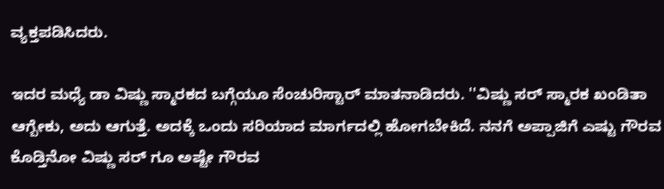ವ್ಯಕ್ತಪಡಿಸಿದರು.

ಇದರ ಮಧ್ಯೆ ಡಾ ವಿಷ್ಣು ಸ್ಮಾರಕದ ಬಗ್ಗೆಯೂ ಸೆಂಚುರಿಸ್ಟಾರ್ ಮಾತನಾಡಿದರು. ''ವಿಷ್ಣು ಸರ್ ಸ್ಮಾರಕ ಖಂಡಿತಾ ಆಗ್ಬೇಕು, ಅದು ಆಗುತ್ತೆ. ಅದಕ್ಕೆ ಒಂದು ಸರಿಯಾದ ಮಾರ್ಗದಲ್ಲಿ ಹೋಗಬೇಕಿದೆ. ನನಗೆ ಅಪ್ಪಾಜಿಗೆ ಎಷ್ಟು ಗೌರವ ಕೊಡ್ತಿನೋ ವಿಷ್ಣು ಸರ್ ಗೂ ಅಷ್ಟೇ ಗೌರವ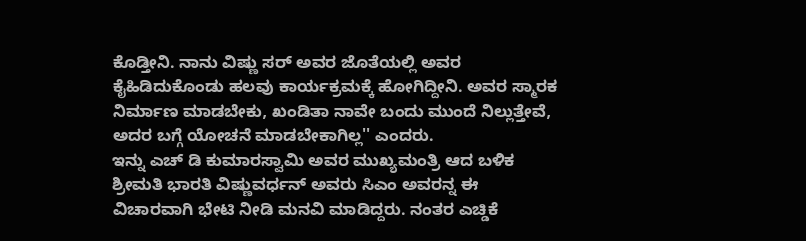ಕೊಡ್ತೀನಿ. ನಾನು ವಿಷ್ಣು ಸರ್ ಅವರ ಜೊತೆಯಲ್ಲಿ ಅವರ ಕೈಹಿಡಿದುಕೊಂಡು ಹಲವು ಕಾರ್ಯಕ್ರಮಕ್ಕೆ ಹೋಗಿದ್ದೀನಿ. ಅವರ ಸ್ಮಾರಕ ನಿರ್ಮಾಣ ಮಾಡಬೇಕು, ಖಂಡಿತಾ ನಾವೇ ಬಂದು ಮುಂದೆ ನಿಲ್ಲುತ್ತೇವೆ, ಅದರ ಬಗ್ಗೆ ಯೋಚನೆ ಮಾಡಬೇಕಾಗಿಲ್ಲ'' ಎಂದರು.
ಇನ್ನು ಎಚ್ ಡಿ ಕುಮಾರಸ್ವಾಮಿ ಅವರ ಮುಖ್ಯಮಂತ್ರಿ ಆದ ಬಳಿಕ ಶ್ರೀಮತಿ ಭಾರತಿ ವಿಷ್ಣುವರ್ಧನ್ ಅವರು ಸಿಎಂ ಅವರನ್ನ ಈ ವಿಚಾರವಾಗಿ ಭೇಟಿ ನೀಡಿ ಮನವಿ ಮಾಡಿದ್ದರು. ನಂತರ ಎಚ್ಡಿಕೆ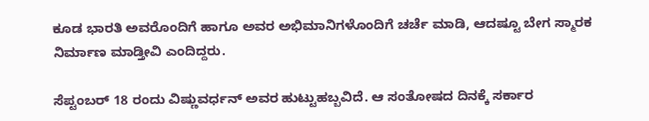ಕೂಡ ಭಾರತಿ ಅವರೊಂದಿಗೆ ಹಾಗೂ ಅವರ ಅಭಿಮಾನಿಗಳೊಂದಿಗೆ ಚರ್ಚೆ ಮಾಡಿ, ಆದಷ್ಟೂ ಬೇಗ ಸ್ಮಾರಕ ನಿರ್ಮಾಣ ಮಾಡ್ತೀವಿ ಎಂದಿದ್ದರು.

ಸೆಪ್ಟಂಬರ್ 18 ರಂದು ವಿಷ್ಣುವರ್ಧನ್ ಅವರ ಹುಟ್ಟುಹಬ್ಬವಿದೆ. ಆ ಸಂತೋಷದ ದಿನಕ್ಕೆ ಸರ್ಕಾರ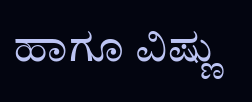ಹಾಗೂ ವಿಷ್ಣು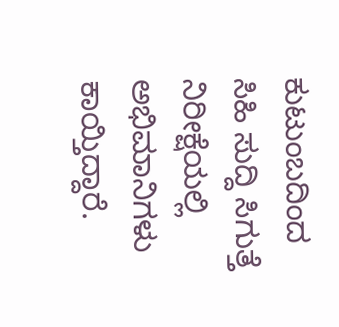ಕುಟುಂಬದಿಂದ ಸಿಹಿ ಸುದ್ದಿ ಸಿಗುತ್ತೆ ನಿರೀಕ್ಷೆಯಲ್ಲಿ ಅಭಿಮಾನಿಗಳು ಕಾಯ್ತಿದ್ದಾರೆ.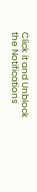Click it and Unblock the Notifications